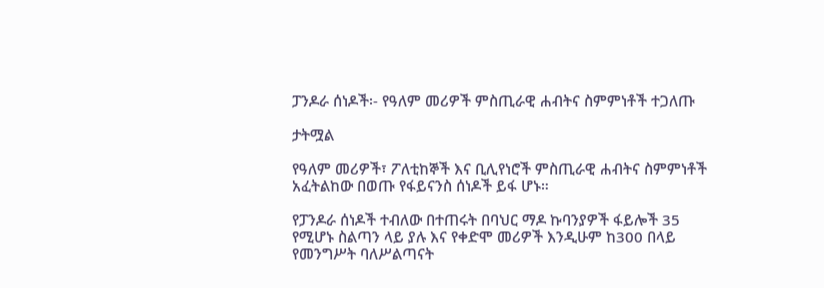ፓንዶራ ሰነዶች፡- የዓለም መሪዎች ምስጢራዊ ሐብትና ስምምነቶች ተጋለጡ

ታትሟል

የዓለም መሪዎች፣ ፖለቲከኞች እና ቢሊየነሮች ምስጢራዊ ሐብትና ስምምነቶች አፈትልከው በወጡ የፋይናንስ ሰነዶች ይፋ ሆኑ።

የፓንዶራ ሰነዶች ተብለው በተጠሩት በባህር ማዶ ኩባንያዎች ፋይሎች 35 የሚሆኑ ስልጣን ላይ ያሉ እና የቀድሞ መሪዎች እንዲሁም ከ300 በላይ የመንግሥት ባለሥልጣናት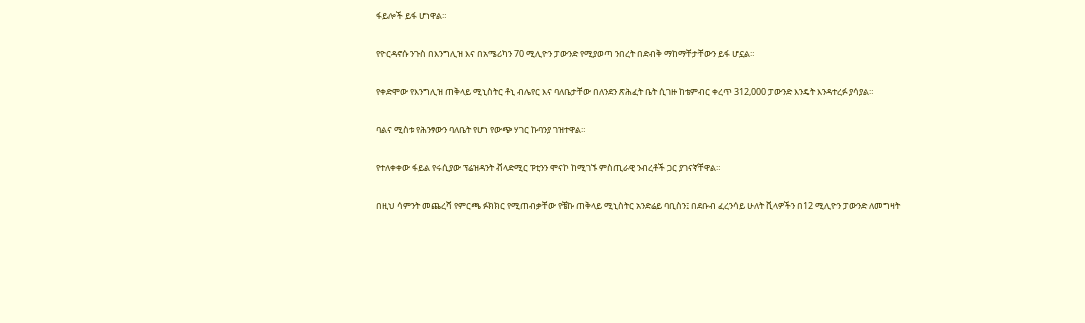ፋይሎች ይፋ ሆነዋል።

የዮርዳኖሱ ንጉስ በእንግሊዝ እና በአሜሪካን 70 ሚሊዮን ፓውንድ የሚያወጣ ንበረት በድብቅ ማከማቸታቸውን ይፋ ሆኗል።

የቀድሞው የእንግሊዝ ጠቅላይ ሚኒስትር ቶኒ ብሌየር እና ባለቤታቸው በለንደን ጽሕፈት ቤት ሲገዙ ከቴምብር ቀረጥ 312,000 ፓውንድ እንዴት እንዳተረፉ ያሳያል።

ባልና ሚስቱ የሕንፃውን ባለቤት የሆነ የውጭ ሃገር ኩባንያ ገዝተዋል።

የተለቀቀው ፋይል የሩሲያው ፕሬዝዳንት ቭላድሚር ፑቲንን ሞናኮ ከሚገኙ ምስጢራዊ ንብረቶች ጋር ያገናኛቸዋል።

በዚህ ሳምንት መጨረሻ የምርጫ ፉክክር የሚጠብቃቸው የቼኩ ጠቅላይ ሚኒስትር አንድሬይ ባቢስን፤ በደቡብ ፈረንሳይ ሁለት ቪላዎችን በ12 ሚሊዮን ፓውንድ ለመግዛት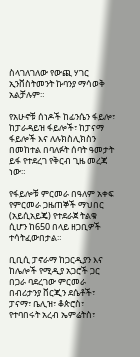ስላገለገለው የውጪ ሃገር ኢንቨስትመንት ኩባንያ ማሳወቅ አልቻሉም።

የአሁኖቹ ሰነዶች ከፊንሴን ፋይሎ፣ ከፓራዳይዝ ፋይሎች፣ ከፓናማ ፋይሎች እና ለሉክስሊክስን በመከተል በባለፉት ሰባት ዓመታት ይፋ የተደረገ የቅርብ ጊዜ መረጃ ነው።

የፋይሎቹ ምርመራ በዓለም አቀፍ የምርመራ ጋዜጠኞች ማህበር (አይሲአይጄ) የተደራጀ ትልቁ ሲሆን ከ650 በላይ ዘጋቢዎች ተሳትፈውበታል።

ቢቢሲ ፓኖራማ ከጋርዲያን እና ከሌሎች የሚዲያ አጋሮች ጋር በጋራ ባደረገው ምርመራ በብሪታንያ ቨርጂን ደሴቶች፣ ፓናማ፣ ቤሊዝ፣ ቆጵሮስ፣ የተባበሩት አረብ ኤምሬትስ፣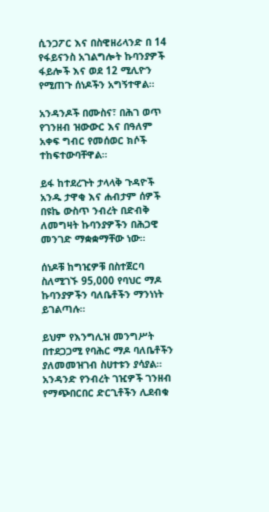ሲንጋፖር እና በስዊዘሪላንድ በ 14 የፋይናንስ አገልግሎት ኩባንያዎች ፋይሎች እና ወደ 12 ሚሊዮን የሚጠጉ ሰነዶችን አግኝተዋል።

አንዳንዶች በሙስና፣ በሕገ ወጥ የገንዘብ ዝውውር እና በዓለም አቀፍ ግብር የመሰወር ክሶች ተከፍተውባቸዋል።

ይፋ ከተደረጉት ታላላቅ ጉዳዮች አንዱ ታዋቂ እና ሐብታም ሰዎች በዩኬ ውስጥ ንብረት በድብቅ ለመግዛት ኩባንያዎችን በሕጋዊ መንገድ ማቋቋማቸው ነው።

ሰነዶቹ ከግዢዎቹ በስተጀርባ ስለሚገኙ 95,000 የባህር ማዶ ኩባንያዎችን ባለቤቶችን ማንነነት ይገልጣሉ።

ይህም የእንግሊዝ መንግሥት በተደጋጋሚ የባሕር ማዶ ባለቤቶችን ያለመመዝገብ ስሀተቱን ያሳያል። አንዳንድ የንብረት ገዢዎች ገንዘብ የማጭበርበር ድርጊቶችን ሊደብቁ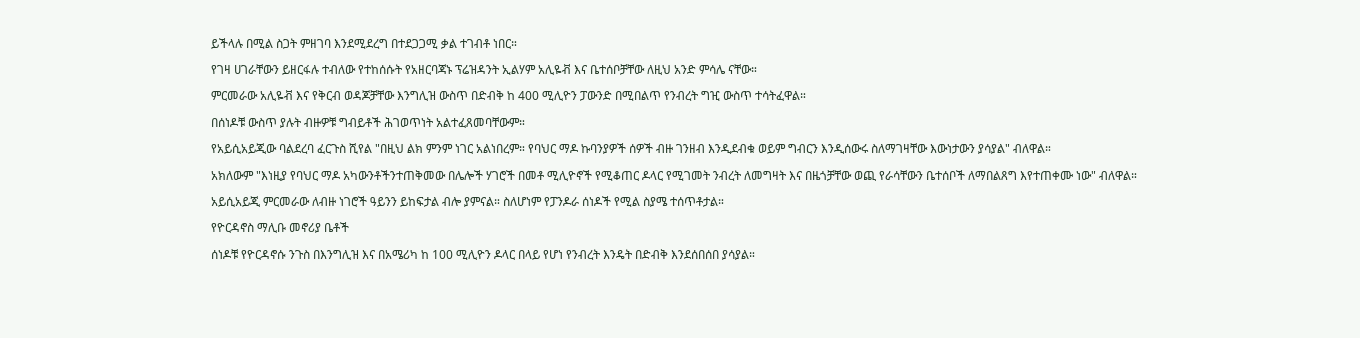ይችላሉ በሚል ስጋት ምዘገባ እንደሚደረግ በተደጋጋሚ ቃል ተገብቶ ነበር።

የገዛ ሀገራቸውን ይዘርፋሉ ተብለው የተከሰሱት የአዘርባጃኑ ፕሬዝዳንት ኢልሃም አሊዬቭ እና ቤተሰቦቻቸው ለዚህ አንድ ምሳሌ ናቸው።

ምርመራው አሊዬቭ እና የቅርብ ወዳጆቻቸው እንግሊዝ ውስጥ በድብቅ ከ 400 ሚሊዮን ፓውንድ በሚበልጥ የንብረት ግዢ ውስጥ ተሳትፈዋል።

በሰነዶቹ ውስጥ ያሉት ብዙዎቹ ግብይቶች ሕገወጥነት አልተፈጸመባቸውም።

የአይሲአይጂው ባልደረባ ፈርጉስ ሺየል "በዚህ ልክ ምንም ነገር አልነበረም። የባህር ማዶ ኩባንያዎች ሰዎች ብዙ ገንዘብ እንዲደብቁ ወይም ግብርን እንዲሰውሩ ስለማገዛቸው እውነታውን ያሳያል" ብለዋል።

አክለውም "እነዚያ የባህር ማዶ አካውንቶችንተጠቅመው በሌሎች ሃገሮች በመቶ ሚሊዮኖች የሚቆጠር ዶላር የሚገመት ንብረት ለመግዛት እና በዜጎቻቸው ወጪ የራሳቸውን ቤተሰቦች ለማበልጸግ እየተጠቀሙ ነው" ብለዋል።

አይሲአይጂ ምርመራው ለብዙ ነገሮች ዓይንን ይከፍታል ብሎ ያምናል። ስለሆነም የፓንዶራ ሰነዶች የሚል ስያሜ ተሰጥቶታል።

የዮርዳኖስ ማሊቡ መኖሪያ ቤቶች

ሰነዶቹ የዮርዳኖሱ ንጉስ በእንግሊዝ እና በአሜሪካ ከ 100 ሚሊዮን ዶላር በላይ የሆነ የንብረት እንዴት በድብቅ እንደሰበሰበ ያሳያል።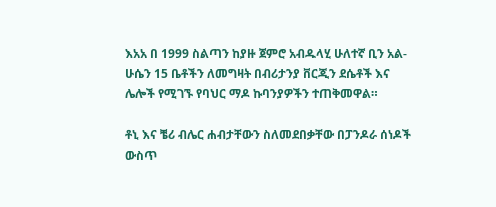እአአ በ 1999 ስልጣን ከያዙ ጀምሮ አብዱላሂ ሁለተኛ ቢን አል-ሁሴን 15 ቤቶችን ለመግዛት በብሪታንያ ቨርጂን ደሴቶች እና ሌሎች የሚገኙ የባህር ማዶ ኩባንያዎችን ተጠቅመዋል።

ቶኒ እና ቼሪ ብሌር ሐብታቸውን ስለመደበቃቸው በፓንዶራ ሰነዶች ውስጥ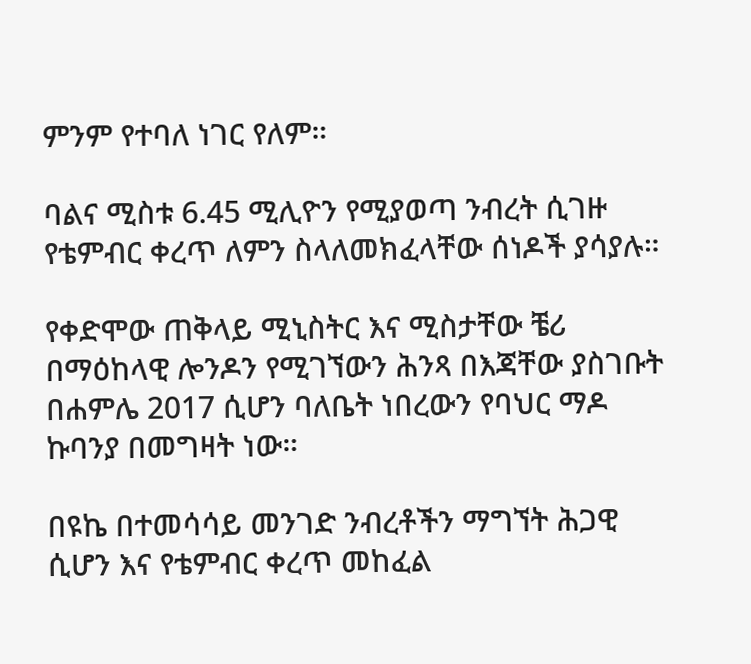ምንም የተባለ ነገር የለም።

ባልና ሚስቱ 6.45 ሚሊዮን የሚያወጣ ንብረት ሲገዙ የቴምብር ቀረጥ ለምን ስላለመክፈላቸው ሰነዶች ያሳያሉ።

የቀድሞው ጠቅላይ ሚኒስትር እና ሚስታቸው ቼሪ በማዕከላዊ ሎንዶን የሚገኘውን ሕንጻ በእጃቸው ያስገቡት በሐምሌ 2017 ሲሆን ባለቤት ነበረውን የባህር ማዶ ኩባንያ በመግዛት ነው።

በዩኬ በተመሳሳይ መንገድ ንብረቶችን ማግኘት ሕጋዊ ሲሆን እና የቴምብር ቀረጥ መከፈል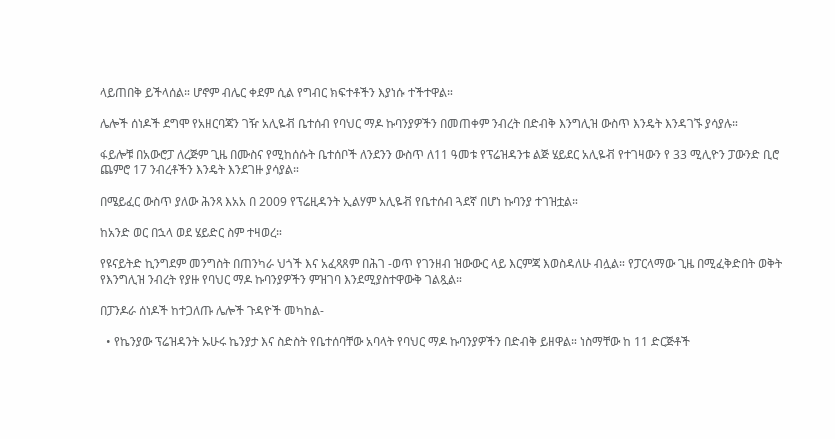ላይጠበቅ ይችላሰል። ሆኖም ብሌር ቀደም ሲል የግብር ክፍተቶችን እያነሱ ተችተዋል።

ሌሎች ሰነዶች ደግሞ የአዘርባጃን ገዥ አሊዬቭ ቤተሰብ የባህር ማዶ ኩባንያዎችን በመጠቀም ንብረት በድብቅ እንግሊዝ ውስጥ እንዴት እንዳገኙ ያሳያሉ።

ፋይሎቹ በአውሮፓ ለረጅም ጊዜ በሙስና የሚከሰሱት ቤተሰቦች ለንደንን ውስጥ ለ11 ዓመቱ የፕሬዝዳንቱ ልጅ ሄይደር አሊዬቭ የተገዛውን የ 33 ሚሊዮን ፓውንድ ቢሮ ጨምሮ 17 ንብረቶችን እንዴት እንደገዙ ያሳያል።

በሜይፈር ውስጥ ያለው ሕንጻ እአአ በ 2009 የፕሬዚዳንት ኢልሃም አሊዬቭ የቤተሰብ ጓደኛ በሆነ ኩባንያ ተገዝቷል።

ከአንድ ወር በኋላ ወደ ሄይድር ስም ተዛወረ።

የዩናይትድ ኪንግደም መንግስት በጠንካራ ህጎች እና አፈጻጸም በሕገ -ወጥ የገንዘብ ዝውውር ላይ እርምጃ እወስዳለሁ ብሏል። የፓርላማው ጊዜ በሚፈቅድበት ወቅት የእንግሊዝ ንብረት የያዙ የባህር ማዶ ኩባንያዎችን ምዝገባ እንደሚያስተዋውቅ ገልጿል።

በፓንዶራ ሰነዶች ከተጋለጡ ሌሎች ጉዳዮች መካከል-

  • የኬንያው ፕሬዝዳንት ኡሁሩ ኬንያታ እና ስድስት የቤተሰባቸው አባላት የባህር ማዶ ኩባንያዎችን በድብቅ ይዘዋል። ነስማቸው ከ 11 ድርጅቶች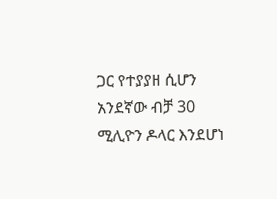ጋር የተያያዘ ሲሆን አንደኛው ብቻ 30 ሚሊዮን ዶላር እንደሆነ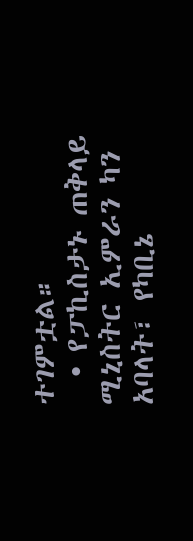ተገምቷል።
  • የፓኪስታኑ ጠቅላይ ሚኒስትር ኢምራን ካን አባላት፣ የካቢኔ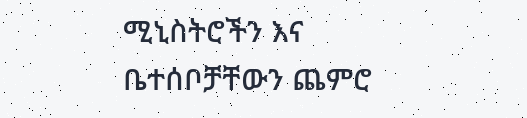ሚኒስትሮችን እና ቤተሰቦቻቸውን ጨምሮ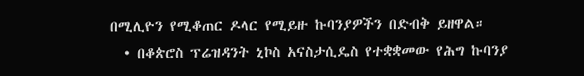በሚሊዮን የሚቆጠር ዶላር የሚይዙ ኩባንያዎችን በድብቅ ይዘዋል።
  • በቆጵሮስ ፕሬዝዳንት ኒኮስ አናስታሲዴስ የተቋቋመው የሕግ ኩባንያ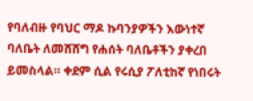የባለብዙ የባህር ማዶ ኩባንያዎችን እውነተኛ ባለቤት ለመሸሸግ የሐሰት ባለቤቶችን ያቀረበ ይመስላል። ቀደም ሲል የሩሲያ ፖለቲከኛ የነበሩት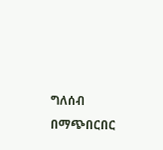ግለሰብ በማጭበርበር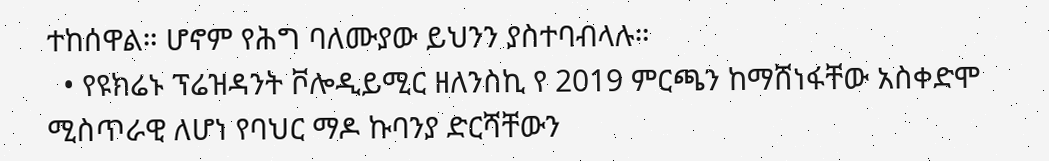ተከሰዋል። ሆኖም የሕግ ባለሙያው ይህንን ያስተባብላሉ።
  • የዩክሬኑ ፕሬዝዳንት ቮሎዲይሚር ዘለንስኪ የ 2019 ምርጫን ከማሸነፋቸው አስቀድሞ ሚስጥራዊ ለሆነ የባህር ማዶ ኩባንያ ድርሻቸውን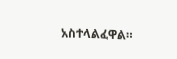አስተላልፈዋል።